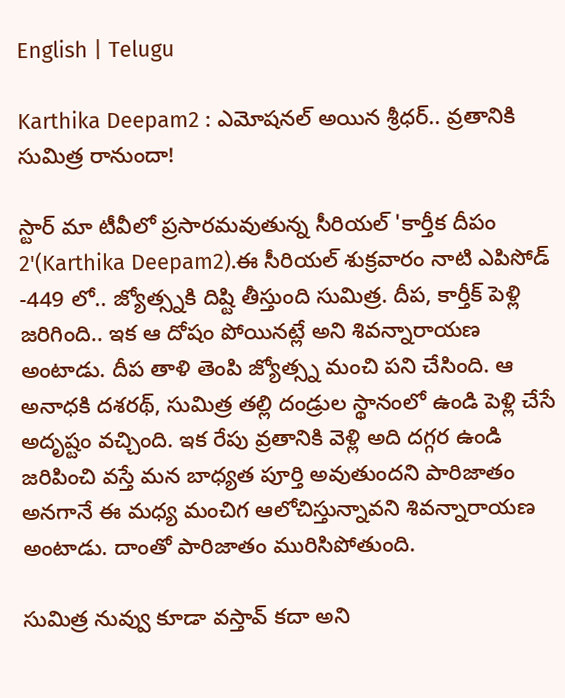English | Telugu

Karthika Deepam2 : ఎమోషనల్ అయిన శ్రీధర్.. వ్రతానికి సుమిత్ర రానుందా!

స్టార్ మా టీవీలో ప్రసారమవుతున్న సీరియల్ 'కార్తీక దీపం 2'(Karthika Deepam2).ఈ సీరియల్ శుక్రవారం నాటి ఎపిసోడ్ -449 లో.. జ్యోత్స్నకి దిష్టి తీస్తుంది సుమిత్ర. దీప, కార్తీక్ పెళ్లి జరిగింది.. ఇక ఆ దోషం పోయినట్లే అని శివన్నారాయణ అంటాడు. దీప తాళి తెంపి జ్యోత్స్న మంచి పని చేసింది. ఆ అనాధకి దశరథ్, సుమిత్ర తల్లి దండ్రుల స్థానంలో ఉండి పెళ్లి చేసే అదృష్టం వచ్చింది. ఇక రేపు వ్రతానికి వెళ్లి అది దగ్గర ఉండి జరిపించి వస్తే మన బాధ్యత పూర్తి అవుతుందని పారిజాతం అనగానే ఈ మధ్య మంచిగ ఆలోచిస్తున్నావని శివన్నారాయణ అంటాడు. దాంతో పారిజాతం మురిసిపోతుంది.

సుమిత్ర నువ్వు కూడా వస్తావ్ కదా అని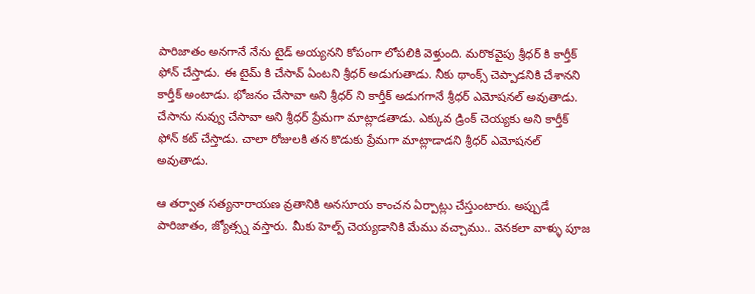పారిజాతం అనగానే నేను టైడ్ అయ్యనని కోపంగా లోపలికి వెళ్తుంది. మరొకవైపు శ్రీధర్ కి కార్తీక్ ఫోన్ చేస్తాడు. ఈ టైమ్ కి చేసావ్ ఏంటని శ్రీధర్ అడుగుతాడు. నీకు థాంక్స్ చెప్పాడనికి చేశానని కార్తీక్ అంటాడు. భోజనం చేసావా అని శ్రీధర్ ని కార్తీక్ అడుగగానే శ్రీధర్ ఎమోషనల్ అవుతాడు. చేసాను నువ్వు చేసావా అని శ్రీధర్ ప్రేమగా మాట్లాడతాడు. ఎక్కువ డ్రింక్ చెయ్యకు అని కార్తీక్ ఫోన్ కట్ చేస్తాడు. చాలా రోజులకి తన కొడుకు ప్రేమగా మాట్లాడాడని శ్రీధర్ ఎమోషనల్ అవుతాడు.

ఆ తర్వాత సత్యనారాయణ వ్రతానికి అనసూయ కాంచన ఏర్పాట్లు చేస్తుంటారు. అప్పుడే పారిజాతం, జ్యోత్స్న వస్తారు. మీకు హెల్ప్ చెయ్యడానికి మేము వచ్చాము.. వెనకలా వాళ్ళు పూజ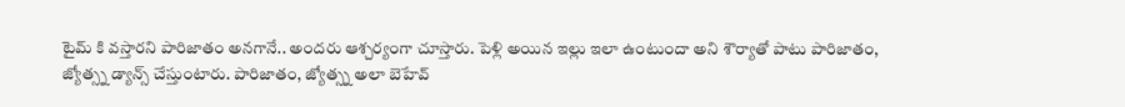టైమ్ కి వస్తారని పారిజాతం అనగానే.. అందరు ఆశ్చర్యంగా చూస్తారు. పెళ్లి అయిన ఇల్లు ఇలా ఉంటుందా అని శౌర్యాతో పాటు పారిజాతం, జ్యోత్స్న డ్యాన్స్ చేస్తుంటారు. పారిజాతం, జ్యోత్స్న అలా బెహేవ్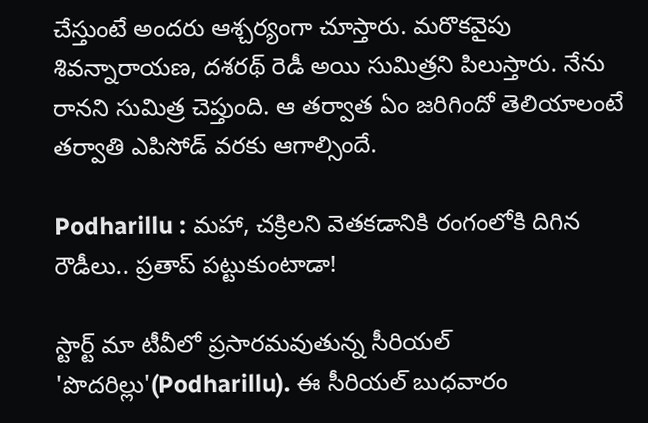చేస్తుంటే అందరు ఆశ్చర్యంగా చూస్తారు. మరొకవైపు శివన్నారాయణ, దశరథ్ రెడీ అయి సుమిత్రని పిలుస్తారు. నేను రానని సుమిత్ర చెప్తుంది. ఆ తర్వాత ఏం జరిగిందో తెలియాలంటే తర్వాతి ఎపిసోడ్ వరకు ఆగాల్సిందే.

Podharillu : మహా, చక్రిలని వెతకడానికి రంగంలోకి దిగిన రౌడీలు.. ప్రతాప్ పట్టుకుంటాడా!

స్టార్ట్ మా టీవీలో ప్రసారమవుతున్న సీరియల్ 'పొదరిల్లు'(Podharillu). ఈ సీరియల్ బుధవారం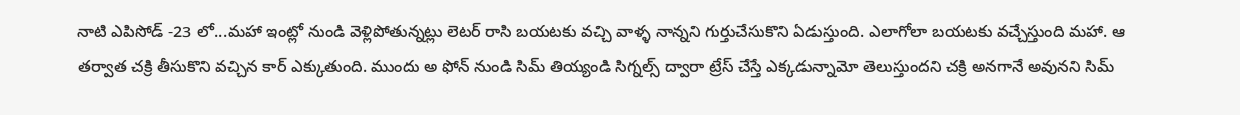నాటి ఎపిసోడ్ -23 లో...మహా ఇంట్లో నుండి వెళ్లిపోతున్నట్లు లెటర్ రాసి బయటకు వచ్చి వాళ్ళ నాన్నని గుర్తుచేసుకొని ఏడుస్తుంది. ఎలాగోలా బయటకు వచ్చేస్తుంది మహా. ఆ తర్వాత చక్రి తీసుకొని వచ్చిన కార్ ఎక్కుతుంది. ముందు అ ఫోన్ నుండి సిమ్ తియ్యండి సిగ్నల్స్ ద్వారా ట్రేస్ చేస్తే ఎక్కడున్నామో తెలుస్తుందని చక్రి అనగానే అవునని సిమ్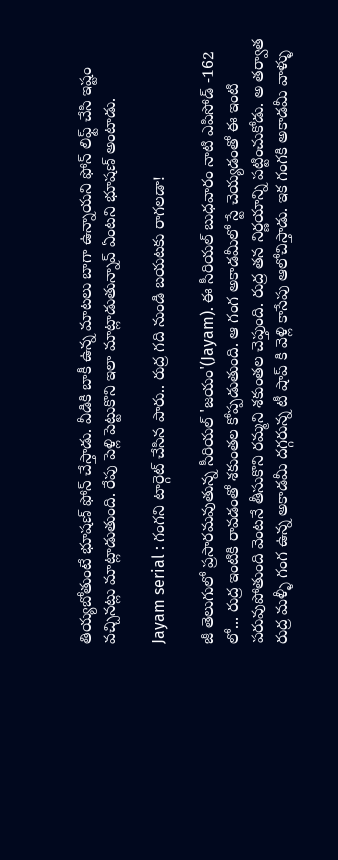తియ్యబోతుంటే భూషణ్ ఫోన్ చేస్తాడు. వీడికి బాకీ ఉన్న మాటలు బాగా ఉన్నాయని ఫోన్ లిఫ్ట్ చేసి ఇష్టం వచ్చినట్లు మాట్లాడుతుంది. రేపు పెళ్లి పెట్టుకొని ఇలా మాట్లాడుతున్నావ్ ఏంటని భూషణ్ అంటాడు.

Jayam serial : గంగని టార్గెట్ చేసిన పారు.. రుద్ర గది నుండి బయటకు రాగలడా!

జీ తెలుగులో ప్రసారమవుతున్న సీరియల్ 'జయం'(Jayam). ఈ సీరియల్ బుధవారం నాటి ఎపిసోడ్ -162 లో... రుద్ర ఇంటికి రావడంతో శకుంతల కోప్పడుతుంది. ఆ గంగ అకాడమీలో స్టే చెయ్యడంతో ఈ ఇంటి పరువుపోతుంది వెంటనే తీసుకొని రమ్మని శకుంతల చెప్తుంది. రుద్ర తన నిర్ణయాన్ని పట్టించుకోడు. అ తర్వాత రుద్ర మళ్ళీ గంగ ఉన్న అకాడమీ దగ్గరున్న టీ షాప్ కి వెళ్లి కాసేపు ఆలోచిస్తాడు. ఇక గంగకి అకాడమీ వాళ్ళు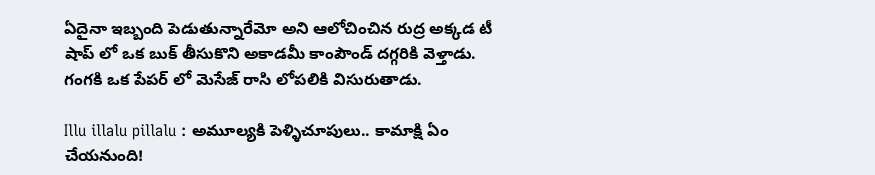ఏదైనా ఇబ్బంది పెడుతున్నారేమో అని ఆలోచించిన రుద్ర అక్కడ టీ షాప్ లో ఒక బుక్ తీసుకొని అకాడమీ కాంపౌండ్ దగ్గరికి వెళ్తాడు. గంగకి ఒక పేపర్ లో మెసేజ్ రాసి లోపలికి విసురుతాడు.

Illu illalu pillalu : అమూల్యకి పెళ్ళిచూపులు.. కామాక్షి ఏం చేయనుంది!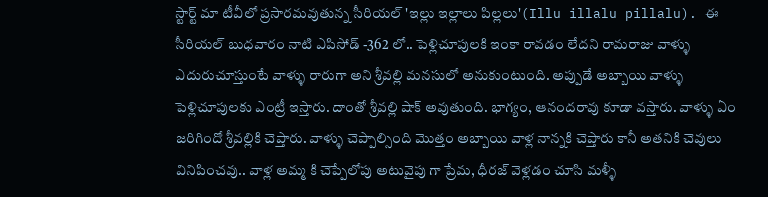స్టార్ట్ మా టీవీలో ప్రసారమవుతున్న సీరియల్ 'ఇల్లు ఇల్లాలు పిల్లలు'(Illu illalu pillalu). ఈ సీరియల్ బుధవారం నాటి ఎపిసోడ్ -362 లో.. పెళ్లిచూపులకి ఇంకా రావడం లేదని రామరాజు వాళ్ళు ఎదురుచూస్తుంటే వాళ్ళు రారుగా అని శ్రీవల్లి మనసులో అనుకుంటుంది. అప్పుడే అబ్బాయి వాళ్ళు పెళ్లిచూపులకు ఎంట్రీ ఇస్తారు‌. దాంతో శ్రీవల్లి షాక్ అవుతుంది. భాగ్యం, ఆనందరావు కూడా వస్తారు. వాళ్ళు ఏం జరిగిందో శ్రీవల్లికి చెప్తారు. వాళ్ళు చెప్పాల్సింది మొత్తం అబ్బాయి వాళ్ల నాన్నకి చెప్తారు కానీ అతనికి చెవులు వినిపించవు.. వాళ్ల అమ్మ కి చెప్పేలోపు అటువైపు గా ప్రేమ, ధీరజ్ వెళ్లడం చూసి మళ్ళీ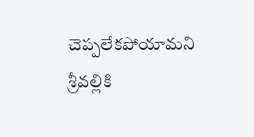చెప్పలేకపోయామని శ్రీవల్లికి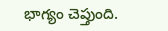భాగ్యం చెప్తుంది.